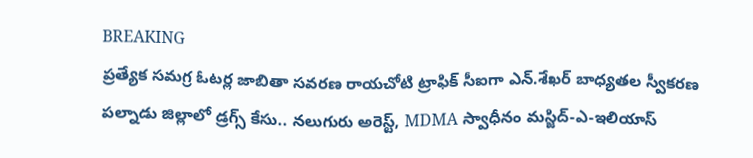BREAKING
ప్రత్యేక సమగ్ర ఓటర్ల జాబితా సవరణ రాయచోటి ట్రాఫిక్ సీఐగా ఎన్.శేఖర్ బాధ్యతల స్వీకరణ పల్నాడు జిల్లాలో డ్రగ్స్ కేసు.. నలుగురు అరెస్ట్, MDMA స్వాధీనం మస్జిద్-ఎ-ఇలియాస్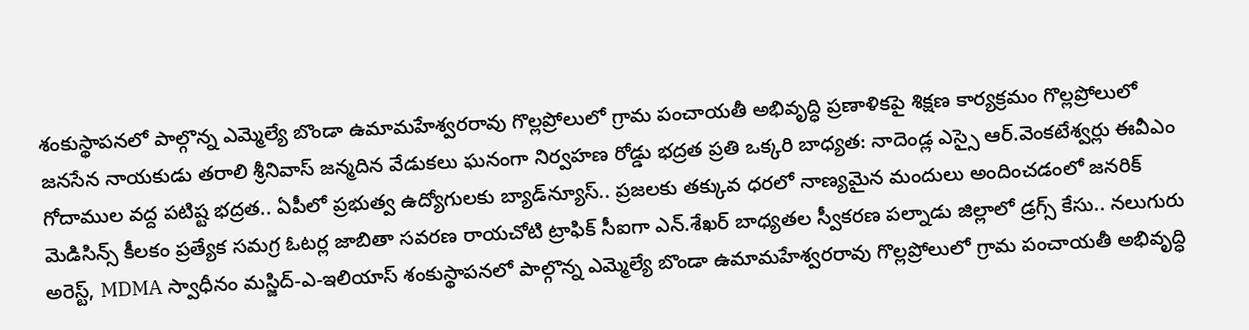శంకుస్థాపనలో పాల్గొన్న ఎమ్మెల్యే బొండా ఉమామహేశ్వరరావు గొల్లప్రోలులో గ్రామ పంచాయతీ అభివృద్ధి ప్రణాళికపై శిక్షణ కార్యక్రమం గొల్లప్రోలులో జనసేన నాయకుడు తరాలి శ్రీనివాస్ జన్మదిన వేడుకలు ఘనంగా నిర్వహణ రోడ్డు భద్రత ప్రతి ఒక్కరి బాధ్యత: నాదెండ్ల ఎస్సై ఆర్.వెంకటేశ్వర్లు ఈవీఎం గోదాముల వద్ద పటిష్ట భద్రత.. ఏపీలో ప్రభుత్వ ఉద్యోగులకు బ్యాడ్‌న్యూస్.. ప్రజలకు తక్కువ ధరలో నాణ్యమైన మందులు అందించడంలో జనరిక్ మెడిసిన్స్ కీలకం ప్రత్యేక సమగ్ర ఓటర్ల జాబితా సవరణ రాయచోటి ట్రాఫిక్ సీఐగా ఎన్.శేఖర్ బాధ్యతల స్వీకరణ పల్నాడు జిల్లాలో డ్రగ్స్ కేసు.. నలుగురు అరెస్ట్, MDMA స్వాధీనం మస్జిద్-ఎ-ఇలియాస్ శంకుస్థాపనలో పాల్గొన్న ఎమ్మెల్యే బొండా ఉమామహేశ్వరరావు గొల్లప్రోలులో గ్రామ పంచాయతీ అభివృద్ధి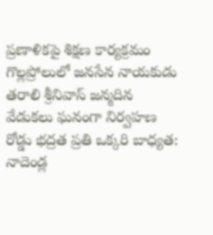ప్రణాళికపై శిక్షణ కార్యక్రమం గొల్లప్రోలులో జనసేన నాయకుడు తరాలి శ్రీనివాస్ జన్మదిన వేడుకలు ఘనంగా నిర్వహణ రోడ్డు భద్రత ప్రతి ఒక్కరి బాధ్యత: నాదెండ్ల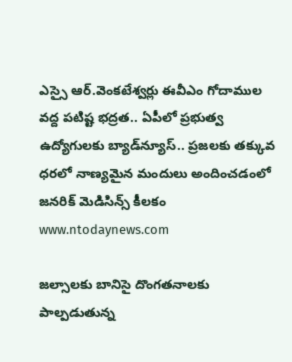ఎస్సై ఆర్.వెంకటేశ్వర్లు ఈవీఎం గోదాముల వద్ద పటిష్ట భద్రత.. ఏపీలో ప్రభుత్వ ఉద్యోగులకు బ్యాడ్‌న్యూస్.. ప్రజలకు తక్కువ ధరలో నాణ్యమైన మందులు అందించడంలో జనరిక్ మెడిసిన్స్ కీలకం
www.ntodaynews.com

జల్సాలకు బానిసై దొంగతనాలకు పాల్పడుతున్న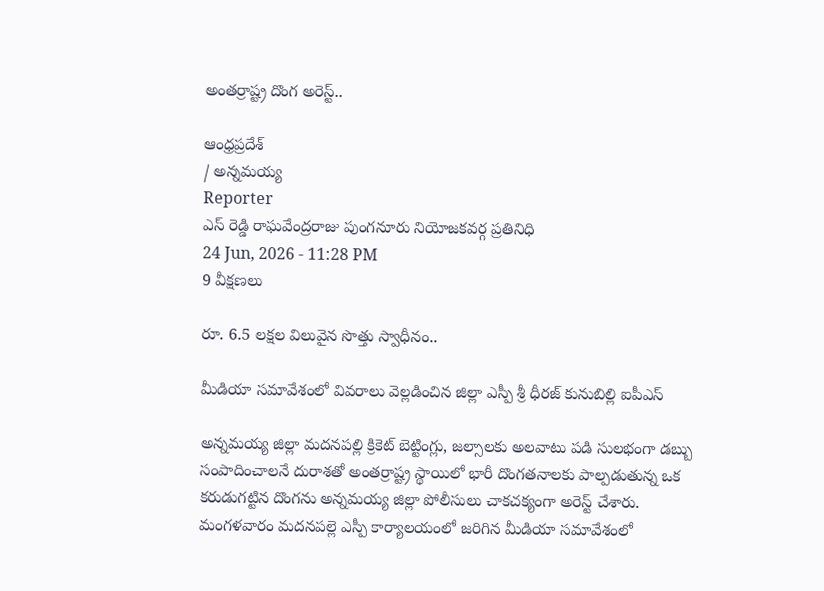అంతర్రాష్ట్ర దొంగ అరెస్ట్..

ఆంధ్రప్రదేశ్
/ అన్నమయ్య
Reporter
ఎస్ రెడ్డి రాఘవేంద్రరాజు పుంగనూరు నియోజకవర్గ ప్రతినిధి
24 Jun, 2026 - 11:28 PM
9 వీక్షణలు

రూ. 6.5 లక్షల విలువైన సొత్తు స్వాధీనం..

మీడియా సమావేశంలో వివరాలు వెల్లడించిన జిల్లా ఎస్పీ శ్రీ ధీరజ్ కునుబిల్లి ఐపీఎస్

అన్నమయ్య జిల్లా మదనపల్లి క్రికెట్ బెట్టింగ్లు, జల్సాలకు అలవాటు పడి సులభంగా డబ్బు సంపాదించాలనే దురాశతో అంతర్రాష్ట్ర స్థాయిలో భారీ దొంగతనాలకు పాల్పడుతున్న ఒక కరుడుగట్టిన దొంగను అన్నమయ్య జిల్లా పోలీసులు చాకచక్యంగా అరెస్ట్ చేశారు. మంగళవారం మదనపల్లె ఎస్పీ కార్యాలయంలో జరిగిన మీడియా సమావేశంలో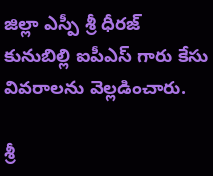జిల్లా ఎస్పీ శ్రీ ధీరజ్ కునుబిల్లి ఐపీఎస్ గారు కేసు వివరాలను వెల్లడించారు.

శ్రీ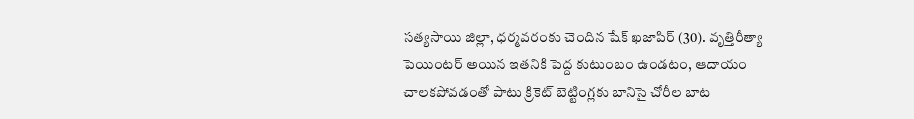సత్యసాయి జిల్లా, ధర్మవరంకు చెందిన షేక్ ఖజాపిర్ (30). వృత్తిరీత్యా పెయింటర్ అయిన ఇతనికి పెద్ద కుటుంబం ఉండటం, ఆదాయం చాలకపోవడంతో పాటు క్రికెట్ బెట్టింగ్లకు బానిసై చోరీల బాట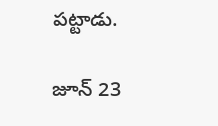పట్టాడు.

జూన్ 23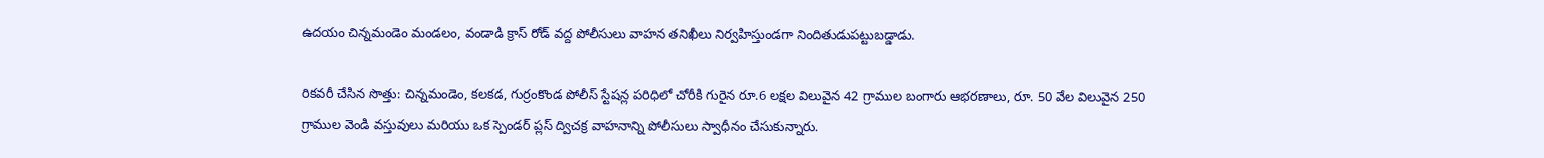ఉదయం చిన్నమండెం మండలం, వండాడి క్రాస్ రోడ్ వద్ద పోలీసులు వాహన తనిఖీలు నిర్వహిస్తుండగా నిందితుడుపట్టుబడ్డాడు.

రికవరీ చేసిన సొత్తు: చిన్నమండెం, కలకడ, గుర్రంకొండ పోలీస్ స్టేషన్ల పరిధిలో చోరీకి గురైన రూ.6 లక్షల విలువైన 42 గ్రాముల బంగారు ఆభరణాలు, రూ. 50 వేల విలువైన 250 గ్రాముల వెండి వస్తువులు మరియు ఒక స్పెండర్ ప్లస్ ద్విచక్ర వాహనాన్ని పోలీసులు స్వాధీనం చేసుకున్నారు.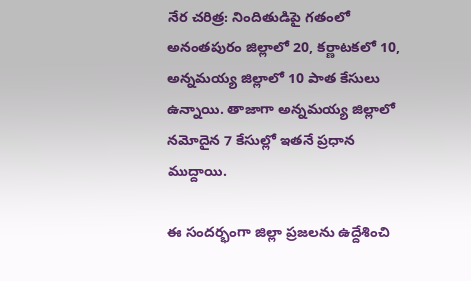నేర చరిత్ర: నిందితుడిపై గతంలో అనంతపురం జిల్లాలో 20, కర్ణాటకలో 10, అన్నమయ్య జిల్లాలో 10 పాత కేసులు ఉన్నాయి. తాజాగా అన్నమయ్య జిల్లాలో నమోదైన 7 కేసుల్లో ఇతనే ప్రధాన ముద్దాయి.

ఈ సందర్భంగా జిల్లా ప్రజలను ఉద్దేశించి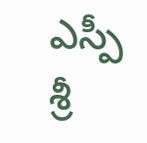ఎస్పీ శ్రీ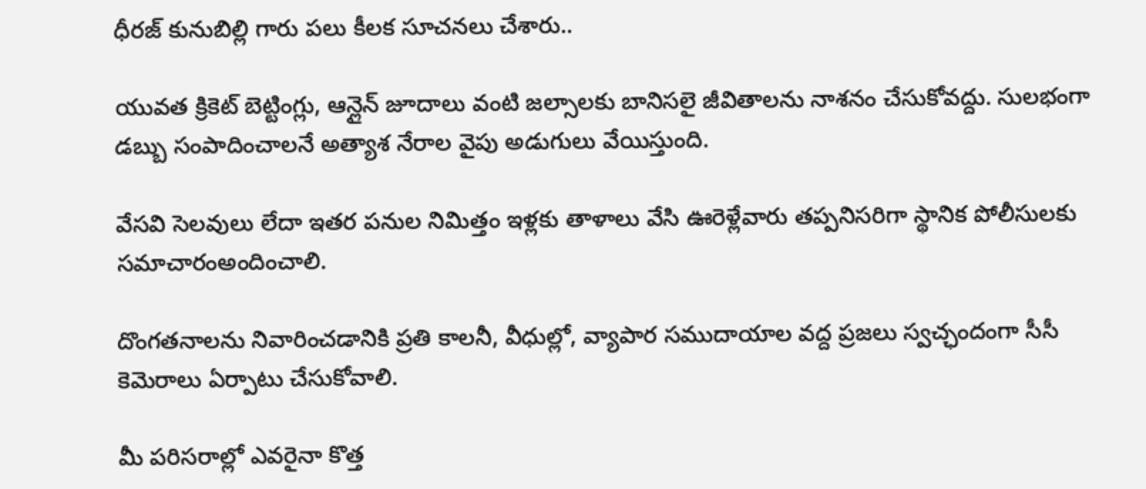ధీరజ్ కునుబిల్లి గారు పలు కీలక సూచనలు చేశారు..

యువత క్రికెట్ బెట్టింగ్లు, ఆన్లైన్ జూదాలు వంటి జల్సాలకు బానిసలై జీవితాలను నాశనం చేసుకోవద్దు. సులభంగా డబ్బు సంపాదించాలనే అత్యాశ నేరాల వైపు అడుగులు వేయిస్తుంది.

వేసవి సెలవులు లేదా ఇతర పనుల నిమిత్తం ఇళ్లకు తాళాలు వేసి ఊరెళ్లేవారు తప్పనిసరిగా స్థానిక పోలీసులకు సమాచారంఅందించాలి.

దొంగతనాలను నివారించడానికి ప్రతి కాలనీ, వీధుల్లో, వ్యాపార సముదాయాల వద్ద ప్రజలు స్వచ్ఛందంగా సీసీ కెమెరాలు ఏర్పాటు చేసుకోవాలి.

మీ పరిసరాల్లో ఎవరైనా కొత్త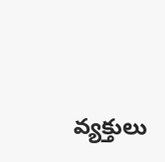వ్యక్తులు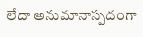లేదా అనుమానాస్పదంగా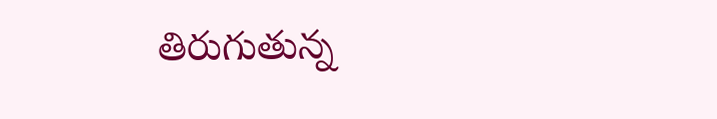తిరుగుతున్న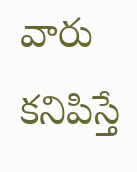వారు కనిపిస్తే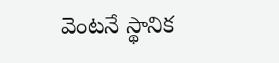వెంటనే స్థానిక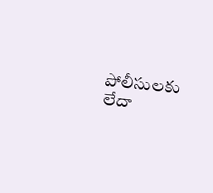పోలీసులకు లేదా